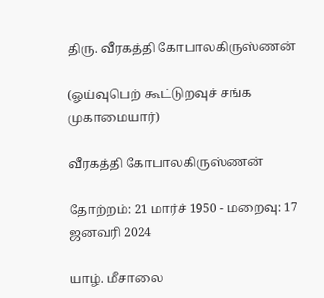திரு. வீரகத்தி கோபாலகிருஸ்ணன்

(ஓய்வுபெற் கூட்டுறவுச் சங்க முகாமையார்)

வீரகத்தி கோபாலகிருஸ்ணன்

தோற்றம்: 21 மார்ச் 1950 - மறைவு: 17 ஜனவரி 2024

யாழ். மீசாலை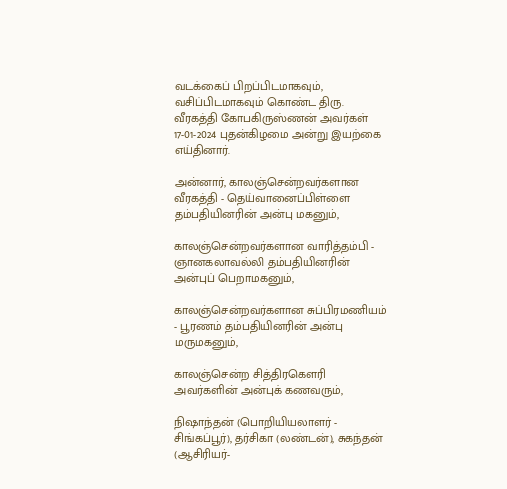வடக்கைப் பிறப்பிடமாகவும், வசிப்பிடமாகவும் கொண்ட திரு. வீரகத்தி கோபகிருஸ்ணன் அவர்கள் 17-01-2024 புதன்கிழமை அன்று இயற்கை எய்தினார்.

அன்னார், காலஞ்சென்றவர்களான வீரகத்தி - தெய்வானைப்பிள்ளை தம்பதியினரின் அன்பு மகனும்,

காலஞ்சென்றவர்களான வாரித்தம்பி - ஞானகலாவல்லி தம்பதியினரின் அன்புப் பெறாமகனும்,

காலஞ்சென்றவர்களான சுப்பிரமணியம் - பூரணம் தம்பதியினரின் அன்பு மருமகனும்,

காலஞ்சென்ற சித்திரகௌரி அவர்களின் அன்புக் கணவரும்,

நிஷாந்தன் (பொறியியலாளர் - சிங்கப்பூர்), தர்சிகா (லண்டன்), சுகந்தன் (ஆசிரியர்-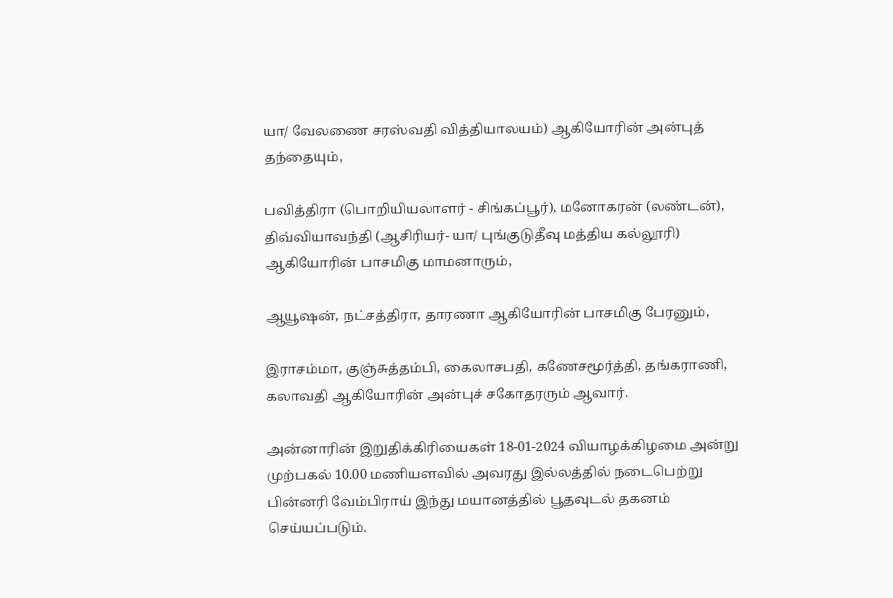யா/ வேலணை சரஸ்வதி வித்தியாலயம்) ஆகியோரின் அன்புத் தந்தையும்,

பவித்திரா (பொறியியலாளர் - சிங்கப்பூர்), மனோகரன் (லண்டன்), திவ்வியாவந்தி (ஆசிரியர்- யா/ புங்குடுதீவு மத்திய கல்லூரி) ஆகியோரின் பாசமிகு மாமனாரும்,

ஆயூஷன், நட்சத்திரா, தாரணா ஆகியோரின் பாசமிகு பேரனும்,

இராசம்மா, குஞ்சுத்தம்பி, கைலாசபதி, கணேசமூர்த்தி, தங்கராணி, கலாவதி ஆகியோரின் அன்புச் சகோதரரும் ஆவார்.

அன்னாரின் இறுதிக்கிரியைகள் 18-01-2024 வியாழக்கிழமை அன்று முற்பகல் 10.00 மணியளவில் அவரது இல்லத்தில் நடைபெற்று பின்னரி வேம்பிராய் இந்து மயானத்தில் பூதவுடல் தகனம் செய்யப்படும்.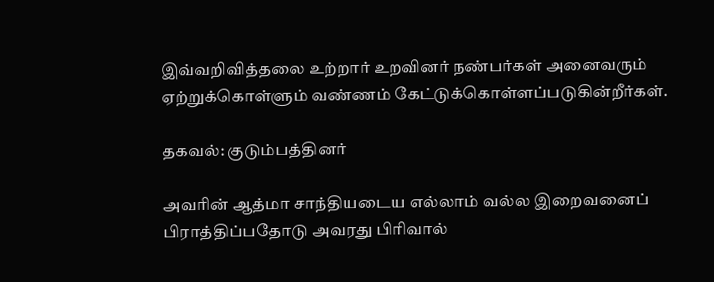இவ்வறிவித்தலை உற்றார் உறவினர் நண்பர்கள் அனைவரும் ஏற்றுக்கொள்ளும் வண்ணம் கேட்டுக்கொள்ளப்படுகின்றீர்கள்.

தகவல்: குடும்பத்தினர்

அவரின் ஆத்மா சாந்தியடைய எல்லாம் வல்ல இறைவனைப்  பிராத்திப்பதோடு அவரது பிரிவால்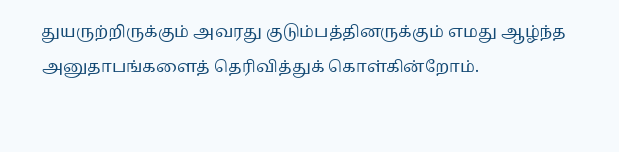துயருற்றிருக்கும் அவரது குடும்பத்தினருக்கும் எமது ஆழ்ந்த அனுதாபங்களைத் தெரிவித்துக் கொள்கின்றோம்.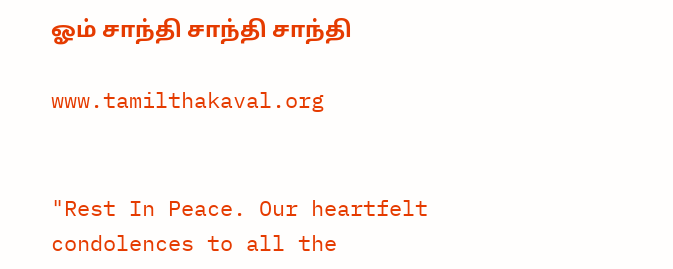ஓம் சாந்தி சாந்தி சாந்தி

www.tamilthakaval.org


"Rest In Peace. Our heartfelt condolences to all the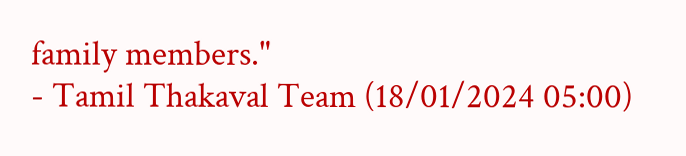family members."
- Tamil Thakaval Team (18/01/2024 05:00)